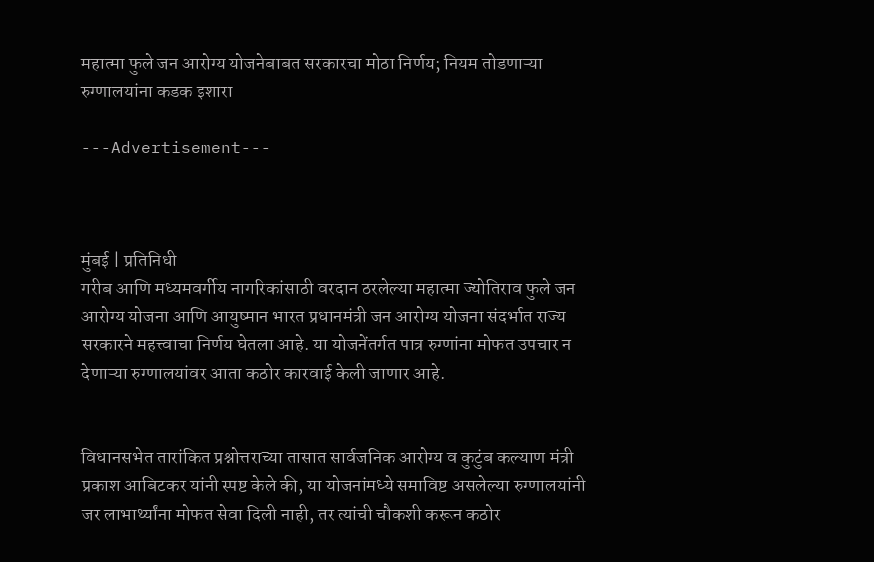महात्मा फुले जन आरोग्य योजनेबाबत सरकारचा मोठा निर्णय; नियम तोडणाऱ्या रुग्णालयांना कडक इशारा

---Advertisement---



मुंबई | प्रतिनिधी
गरीब आणि मध्यमवर्गीय नागरिकांसाठी वरदान ठरलेल्या महात्मा ज्योतिराव फुले जन आरोग्य योजना आणि आयुष्मान भारत प्रधानमंत्री जन आरोग्य योजना संदर्भात राज्य सरकारने महत्त्वाचा निर्णय घेतला आहे. या योजनेंतर्गत पात्र रुग्णांना मोफत उपचार न देणाऱ्या रुग्णालयांवर आता कठोर कारवाई केली जाणार आहे.


विधानसभेत तारांकित प्रश्नोत्तराच्या तासात सार्वजनिक आरोग्य व कुटुंब कल्याण मंत्री प्रकाश आबिटकर यांनी स्पष्ट केले की, या योजनांमध्ये समाविष्ट असलेल्या रुग्णालयांनी जर लाभार्थ्यांना मोफत सेवा दिली नाही, तर त्यांची चौकशी करून कठोर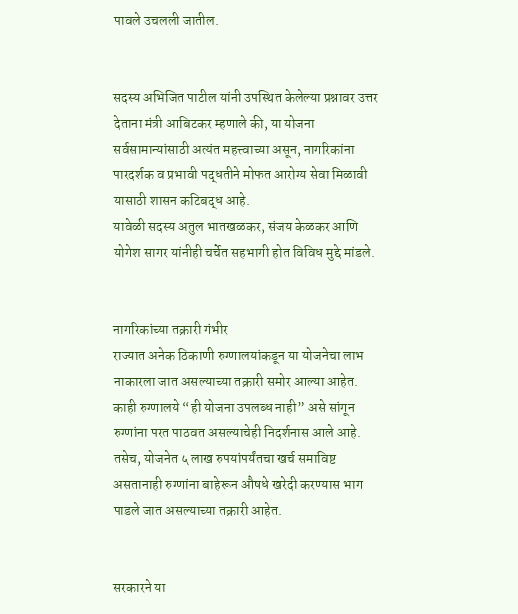पावले उचलली जातील.


सदस्य अभिजित पाटील यांनी उपस्थित केलेल्या प्रश्नावर उत्तर देताना मंत्री आबिटकर म्हणाले की, या योजना सर्वसामान्यांसाठी अत्यंत महत्त्वाच्या असून, नागरिकांना पारदर्शक व प्रभावी पद्धतीने मोफत आरोग्य सेवा मिळावी यासाठी शासन कटिबद्ध आहे.
यावेळी सदस्य अतुल भातखळकर, संजय केळकर आणि योगेश सागर यांनीही चर्चेत सहभागी होत विविध मुद्दे मांडले.


नागरिकांच्या तक्रारी गंभीर
राज्यात अनेक ठिकाणी रुग्णालयांकडून या योजनेचा लाभ नाकारला जात असल्याच्या तक्रारी समोर आल्या आहेत. काही रुग्णालये “ही योजना उपलब्ध नाही” असे सांगून रुग्णांना परत पाठवत असल्याचेही निदर्शनास आले आहे. तसेच, योजनेत ५ लाख रुपयांपर्यंतचा खर्च समाविष्ट असतानाही रुग्णांना बाहेरून औषधे खरेदी करण्यास भाग पाडले जात असल्याच्या तक्रारी आहेत.


सरकारने या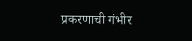प्रकरणाची गंभीर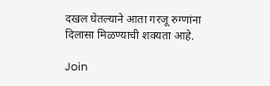दखल घेतल्याने आता गरजू रुग्णांना दिलासा मिळण्याची शक्यता आहे.

Join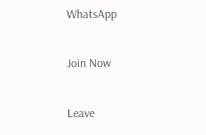WhatsApp

Join Now

Leave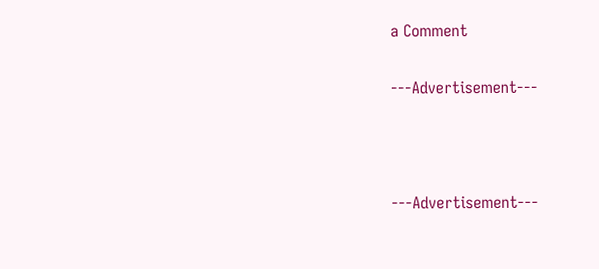a Comment

---Advertisement---



---Advertisement---